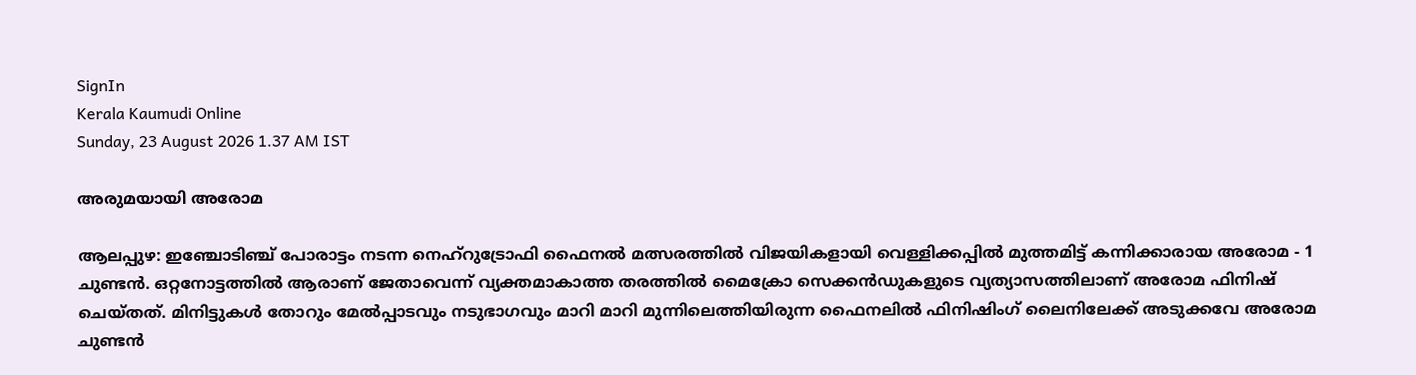SignIn
Kerala Kaumudi Online
Sunday, 23 August 2026 1.37 AM IST

അരുമയായി അരോമ

ആലപ്പുഴ: ഇഞ്ചോടിഞ്ച് പോരാട്ടം നടന്ന നെഹ്റുട്രോഫി ഫൈനൽ മത്സരത്തിൽ വിജയികളായി വെള്ളിക്കപ്പിൽ മുത്തമിട്ട് കന്നിക്കാരായ അരോമ - 1 ചുണ്ടൻ. ഒറ്റനോട്ടത്തിൽ ആരാണ് ജേതാവെന്ന് വ്യക്തമാകാത്ത തരത്തിൽ മൈക്രോ സെക്കൻ‌ഡുകളുടെ വ്യത്യാസത്തിലാണ് അരോമ ഫിനിഷ് ചെയ്തത്. മിനിട്ടുകൾ തോറും മേൽപ്പാടവും നടുഭാഗവും മാറി മാറി മുന്നിലെത്തിയിരുന്ന ഫൈനലിൽ ഫിനിഷിംഗ് ലൈനിലേക്ക് അടുക്കവേ അരോമ ചുണ്ടൻ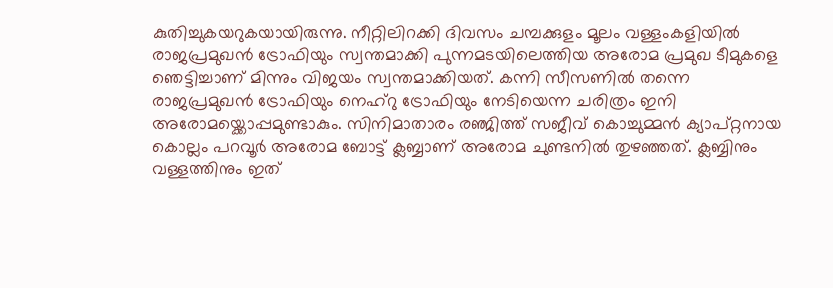കുതിച്ചുകയറുകയായിരുന്നു. നീറ്റിലിറക്കി ദിവസം ചമ്പക്കുളം മൂലം വള്ളംകളിയിൽ രാജപ്രമുഖൻ ട്രോഫിയും സ്വന്തമാക്കി പുന്നമടയിലെത്തിയ അരോമ പ്രമുഖ ടീമുകളെ ഞെട്ടിച്ചാണ് മിന്നും വിജയം സ്വന്തമാക്കിയത്. കന്നി സീസണിൽ തന്നെ രാജപ്രമുഖൻ ട്രോഫിയും നെഹ്‌റു ട്രോഫിയും നേടിയെന്ന ചരിത്രം ഇനി അരോമയ്ക്കൊപ്പമുണ്ടാകും. സിനിമാതാരം രഞ്ജിത്ത് സജീവ് കൊച്ചുമ്മൻ ക്യാപ്റ്റനായ കൊല്ലം പറവൂർ അരോമ ബോട്ട് ക്ലബ്ബാണ് അരോമ ചുണ്ടനിൽ തുഴഞ്ഞത്. ക്ലബ്ബിനും വള്ളത്തിനും ഇത്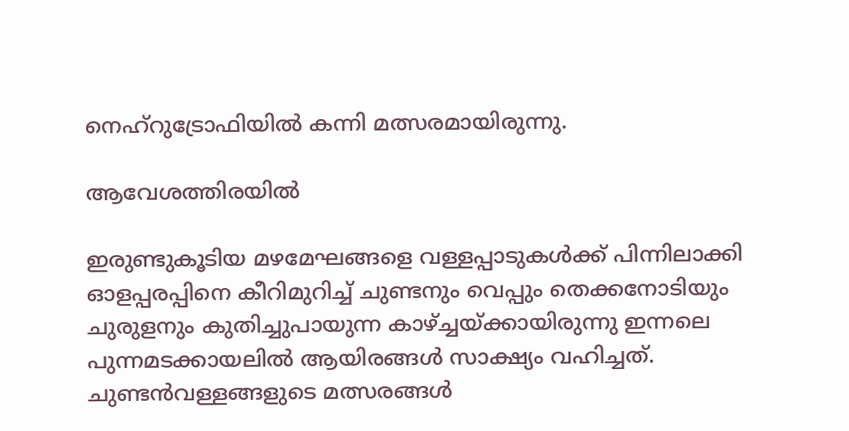നെഹ്റുട്രോഫിയിൽ കന്നി മത്സരമായിരുന്നു.

ആവേശത്തിരയിൽ

ഇരുണ്ടുകൂടിയ മഴമേഘങ്ങളെ വള്ളപ്പാടുകൾക്ക്‌ പിന്നിലാക്കി ഓളപ്പരപ്പിനെ കീറിമുറിച്ച്‌ ചുണ്ടനും വെപ്പും തെക്കനോടിയും ചുരുളനും കുതിച്ചുപായുന്ന കാഴ്ച്ചയ്ക്കായിരുന്നു ഇന്നലെ പുന്നമടക്കായലിൽ ആയിരങ്ങൾ സാക്ഷ്യം വഹിച്ചത്. ചുണ്ടൻവള്ളങ്ങളുടെ മത്സരങ്ങൾ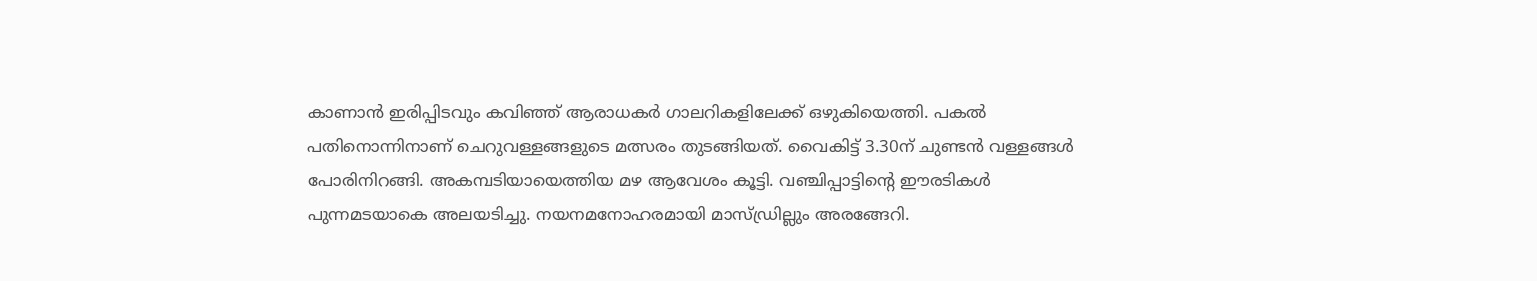കാണാൻ ഇരിപ്പിടവും കവിഞ്ഞ്‌ ആരാധകർ ഗാലറികളിലേക്ക്‌ ഒഴുകിയെത്തി. പകൽ പതിനൊന്നിനാണ്‌ ചെറുവള്ളങ്ങളുടെ മത്സരം തുടങ്ങിയത്. വൈകിട്ട് 3.30ന് ചുണ്ടൻ വള്ളങ്ങൾ പോരിനിറങ്ങി. അകമ്പടിയായെത്തിയ മഴ ആവേശം കൂട്ടി. വഞ്ചിപ്പാട്ടിന്റെ ഈരടികൾ പുന്നമടയാകെ അലയടിച്ചു. നയനമനോഹരമായി മാസ്‌ഡ്രില്ലും അരങ്ങേറി.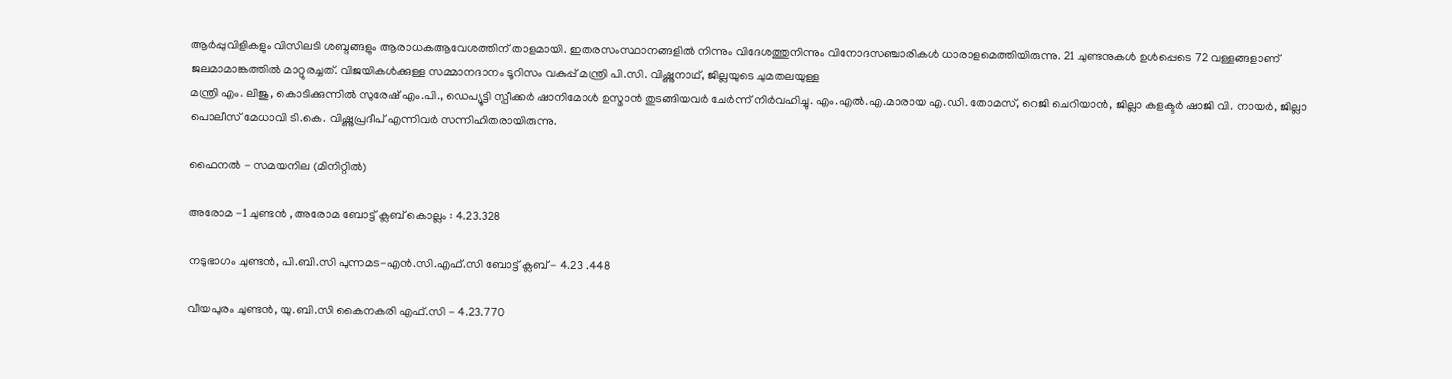ആർപ്പുവിളികളും വിസിലടി ശബ്ദങ്ങളും ആരാധകആവേശത്തിന്‌ താളമായി. ഇതരസംസ്ഥാനങ്ങളിൽ നിന്നും വിദേശത്തുനിന്നും വിനോദസഞ്ചാരികൾ ധാരാളമെത്തിയിരുന്നു. 21 ചുണ്ടനുകൾ ഉൾപ്പെടെ 72 വള്ളങ്ങളാണ്‌ ജലമാമാങ്കത്തിൽ മാറ്റുരച്ചത്‌. വിജയികൾക്കുള്ള സമ്മാനദാനം ടൂറിസം വകുപ്പ് മന്ത്രി പി.സി. വിഷ്ണുനാഥ്, ജില്ലയുടെ ചുമതലയുള്ള
മന്ത്രി എം. ലിജു, കൊടിക്കുന്നിൽ സുരേഷ് എം.പി., ഡെപ്യൂട്ടി സ്പീക്കർ ഷാനിമോൾ ഉസ്മാൻ തുടങ്ങിയവർ ചേർന്ന് നിർവഹിച്ചു. എം.എൽ.എ.മാരായ എ.ഡി. തോമസ്, റെജി ചെറിയാൻ, ജില്ലാ കളക്ടർ ഷാജി വി. നായർ, ജില്ലാ പൊലീസ് മേധാവി ടി.കെ. വിഷ്ണുപ്രദീപ് എന്നിവർ സന്നിഹിതരായിരുന്നു.

ഫൈനൽ - സമയനില (മിനിറ്റിൽ)

അരോമ -1 ചുണ്ടൻ , അരോമ ബോട്ട് ക്ലബ് കൊല്ലം : 4.23.328

നടുഭാഗം ചുണ്ടൻ, പി.ബി.സി പുന്നമട-എൻ.സി.എഫ്.സി ബോട്ട് ക്ലബ് - 4.23 .448

വീയപുരം ചുണ്ടൻ, യു.ബി.സി കൈനകരി എഫ്.സി - 4.23.770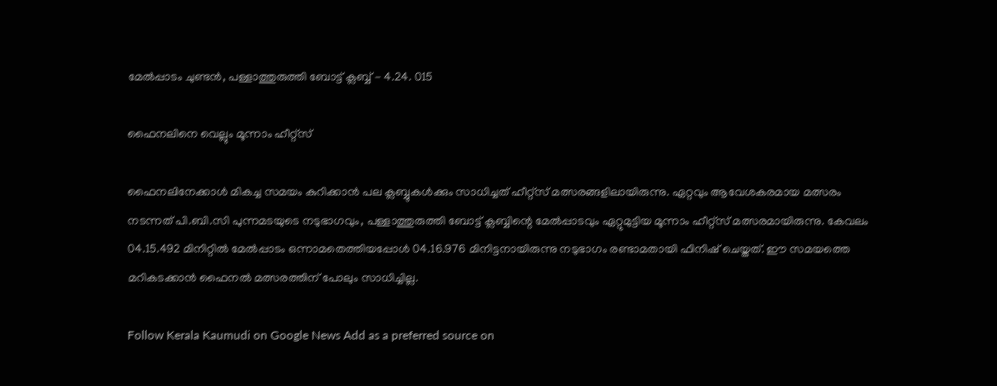മേൽപ്പാടം ചുണ്ടൻ, പള്ളാത്തുരുത്തി ബോട്ട് ക്ലബ്ബ് - 4.24. 015

ഫൈനലിനെ വെല്ലും മൂന്നാം ഹീറ്റ്സ്

ഫൈനലിനേക്കാൾ മികച്ച സമയം കുറിക്കാൻ പല ക്ലബ്ബുകൾക്കും സാധിച്ചത് ഹീറ്റ്സ് മത്സരങ്ങളിലായിരുന്നു. ഏറ്റവും ആവേശകരമായ മത്സരം നടന്നത് പി.ബി.സി പുന്നമടയുടെ നടുഭാഗവും, പള്ളാത്തുരുത്തി ബോട്ട് ക്ലബ്ബിന്റെ മേൽപ്പാടവും ഏറ്റുമുട്ടിയ മൂന്നാം ഹീറ്റ്സ് മത്സരമായിരുന്നു. കേവലം 04.15.492 മിനിറ്റിൽ മേൽപ്പാടം ഒന്നാമതെത്തിയപ്പോൾ 04.16.976 മിനിട്ടനായിരുന്നു നടുഭാഗം രണ്ടാമതായി ഫിനിഷ് ചെയ്തത്. ഈ സമയത്തെ മറികടക്കാൻ ഫൈനൽ മത്സരത്തിന് പോലും സാധിച്ചില്ല.

Follow Kerala Kaumudi on Google News Add as a preferred source on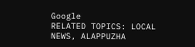Google
RELATED TOPICS: LOCAL NEWS, ALAPPUZHA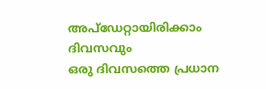അപ്ഡേറ്റായിരിക്കാം ദിവസവും
ഒരു ദിവസത്തെ പ്രധാന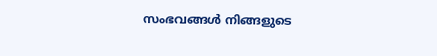സംഭവങ്ങൾ നിങ്ങളുടെ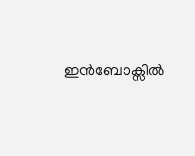ഇൻബോക്സിൽ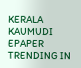KERALA KAUMUDI EPAPER
TRENDING IN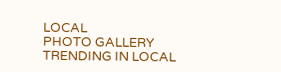LOCAL
PHOTO GALLERY
TRENDING IN LOCAL